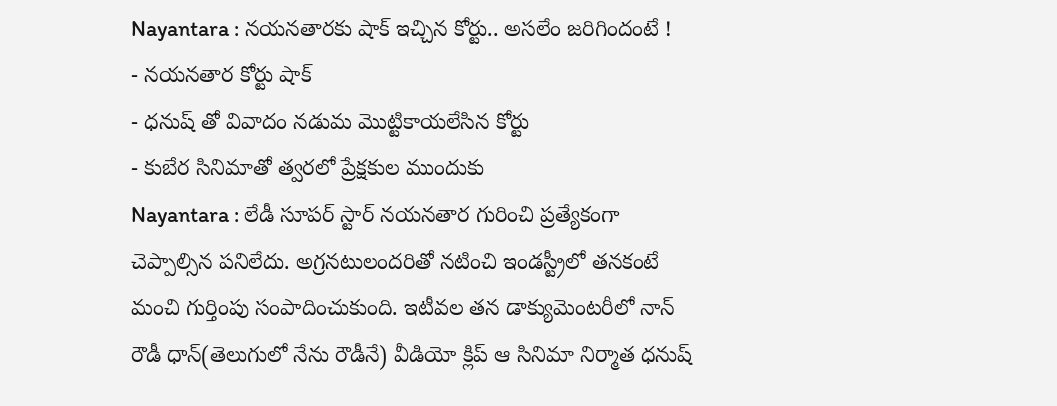Nayantara : నయనతారకు షాక్ ఇచ్చిన కోర్టు.. అసలేం జరిగిందంటే !
- నయనతార కోర్టు షాక్
- ధనుష్ తో వివాదం నడుమ మొట్టికాయలేసిన కోర్టు
- కుబేర సినిమాతో త్వరలో ప్రేక్షకుల ముందుకు
Nayantara : లేడీ సూపర్ స్టార్ నయనతార గురించి ప్రత్యేకంగా చెప్పాల్సిన పనిలేదు. అగ్రనటులందరితో నటించి ఇండస్ట్రీలో తనకంటే మంచి గుర్తింపు సంపాదించుకుంది. ఇటీవల తన డాక్యుమెంటరీలో నాన్ రౌడీ ధాన్(తెలుగులో నేను రౌడీనే) వీడియో క్లిప్ ఆ సినిమా నిర్మాత ధనుష్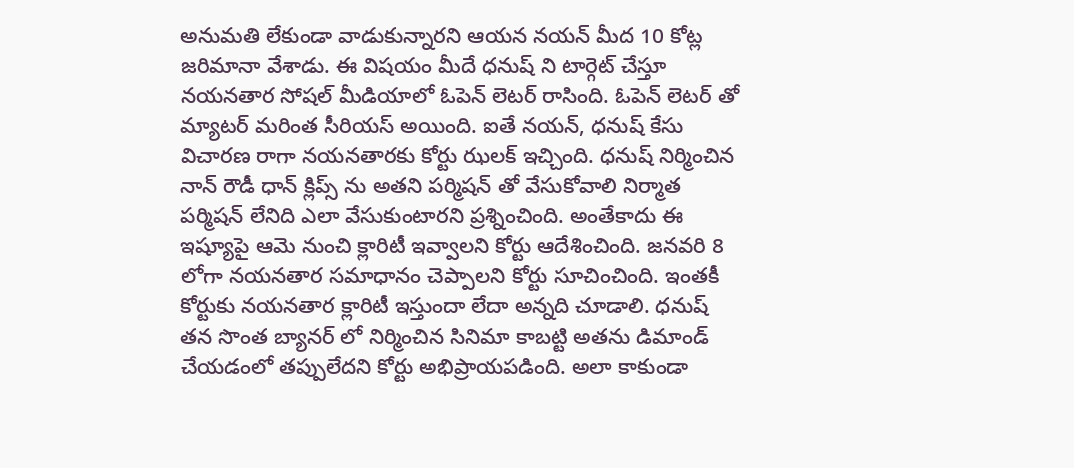అనుమతి లేకుండా వాడుకున్నారని ఆయన నయన్ మీద 10 కోట్ల జరిమానా వేశాడు. ఈ విషయం మీదే ధనుష్ ని టార్గెట్ చేస్తూ నయనతార సోషల్ మీడియాలో ఓపెన్ లెటర్ రాసింది. ఓపెన్ లెటర్ తో మ్యాటర్ మరింత సీరియస్ అయింది. ఐతే నయన్, ధనుష్ కేసు విచారణ రాగా నయనతారకు కోర్టు ఝలక్ ఇచ్చింది. ధనుష్ నిర్మించిన నాన్ రౌడీ ధాన్ క్లిప్స్ ను అతని పర్మిషన్ తో వేసుకోవాలి నిర్మాత పర్మిషన్ లేనిది ఎలా వేసుకుంటారని ప్రశ్నించింది. అంతేకాదు ఈ ఇష్యూపై ఆమె నుంచి క్లారిటీ ఇవ్వాలని కోర్టు ఆదేశించింది. జనవరి 8 లోగా నయనతార సమాధానం చెప్పాలని కోర్టు సూచించింది. ఇంతకీ కోర్టుకు నయనతార క్లారిటీ ఇస్తుందా లేదా అన్నది చూడాలి. ధనుష్ తన సొంత బ్యానర్ లో నిర్మించిన సినిమా కాబట్టి అతను డిమాండ్ చేయడంలో తప్పులేదని కోర్టు అభిప్రాయపడింది. అలా కాకుండా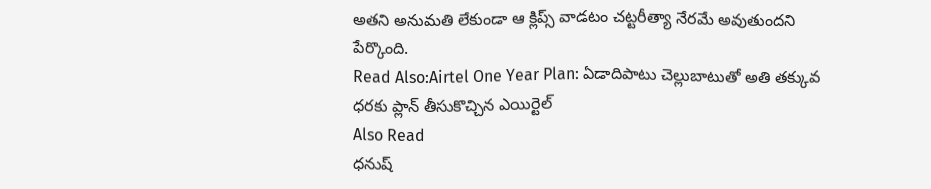అతని అనుమతి లేకుండా ఆ క్లిప్స్ వాడటం చట్టరీత్యా నేరమే అవుతుందని పేర్కొంది.
Read Also:Airtel One Year Plan: ఏడాదిపాటు చెల్లుబాటుతో అతి తక్కువ ధరకు ప్లాన్ తీసుకొచ్చిన ఎయిర్టెల్
Also Read
ధనుష్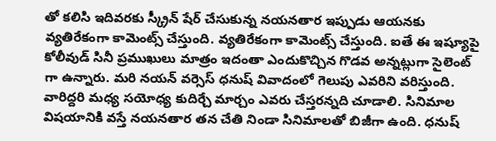తో కలిసి ఇదివరకు స్క్రీన్ షేర్ చేసుకున్న నయనతార ఇప్పుడు ఆయనకు వ్యతిరేకంగా కామెంట్స్ చేస్తుంది. వ్యతిరేకంగా కామెంట్స్ చేస్తుంది. ఐతే ఈ ఇష్యూపై కోలీవుడ్ సినీ ప్రముఖులు మాత్రం ఇదంతా ఎందుకొచ్చిన గొడవ అన్నట్లుగా సైలెంట్ గా ఉన్నారు. మరి నయన్ వర్సెస్ ధనుష్ వివాదంలో గెలుపు ఎవరిని వరిస్తుంది. వారిద్దరి మధ్య సయోధ్య కుదిర్చే మార్చం ఎవరు చేస్తరన్నది చూడాలి. సినిమాల విషయానికి వస్తే నయనతార తన చేతి నిండా సినిమాలతో బిజీగా ఉంది. ధనుష్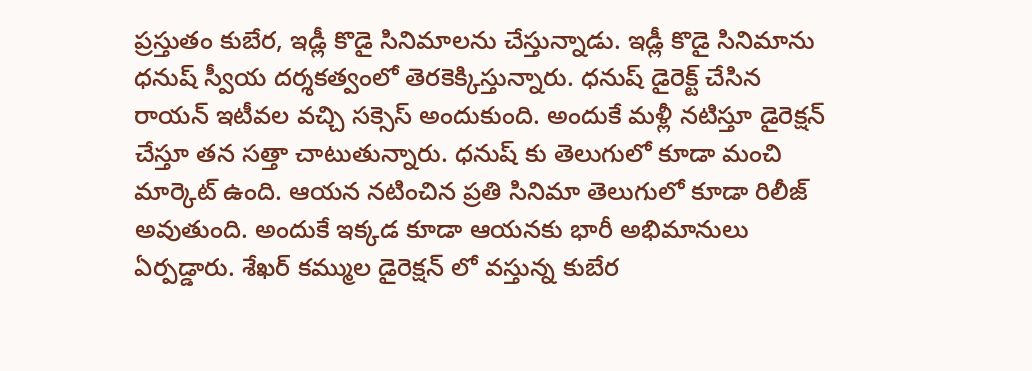ప్రస్తుతం కుబేర, ఇడ్లీ కొడై సినిమాలను చేస్తున్నాడు. ఇడ్లీ కొడై సినిమాను ధనుష్ స్వీయ దర్శకత్వంలో తెరకెక్కిస్తున్నారు. ధనుష్ డైరెక్ట్ చేసిన రాయన్ ఇటీవల వచ్చి సక్సెస్ అందుకుంది. అందుకే మళ్లీ నటిస్తూ డైరెక్షన్ చేస్తూ తన సత్తా చాటుతున్నారు. ధనుష్ కు తెలుగులో కూడా మంచి మార్కెట్ ఉంది. ఆయన నటించిన ప్రతి సినిమా తెలుగులో కూడా రిలీజ్ అవుతుంది. అందుకే ఇక్కడ కూడా ఆయనకు భారీ అభిమానులు ఏర్పడ్డారు. శేఖర్ కమ్ముల డైరెక్షన్ లో వస్తున్న కుబేర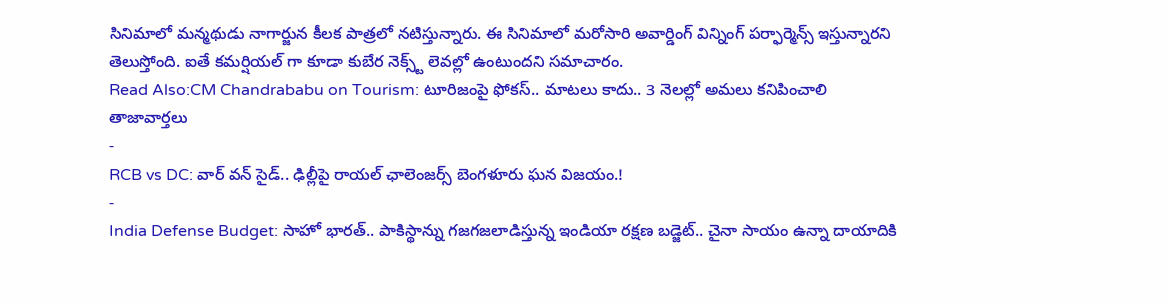సినిమాలో మన్మథుడు నాగార్జున కీలక పాత్రలో నటిస్తున్నారు. ఈ సినిమాలో మరోసారి అవార్డింగ్ విన్నింగ్ పర్ఫార్మెన్స్ ఇస్తున్నారని తెలుస్తోంది. ఐతే కమర్షియల్ గా కూడా కుబేర నెక్స్ట్ లెవల్లో ఉంటుందని సమాచారం.
Read Also:CM Chandrababu on Tourism: టూరిజంపై ఫోకస్.. మాటలు కాదు.. 3 నెలల్లో అమలు కనిపించాలి
తాజావార్తలు
-
RCB vs DC: వార్ వన్ సైడ్.. ఢిల్లీపై రాయల్ ఛాలెంజర్స్ బెంగళూరు ఘన విజయం.!
-
India Defense Budget: సాహో భారత్.. పాకిస్థాన్ను గజగజలాడిస్తున్న ఇండియా రక్షణ బడ్జెట్.. చైనా సాయం ఉన్నా దాయాదికి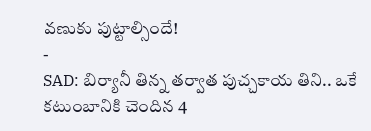వణుకు పుట్టాల్సిందే!
-
SAD: బిర్యానీ తిన్న తర్వాత పుచ్చకాయ తిని.. ఒకే కటుంబానికి చెందిన 4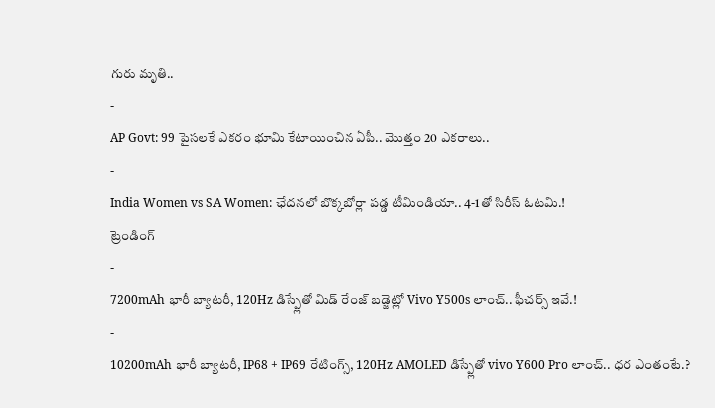గురు మృతి..
-
AP Govt: 99 పైసలకే ఎకరం భూమి కేటాయించిన ఏపీ.. మొత్తం 20 ఎకరాలు..
-
India Women vs SA Women: ఛేదనలో బొక్కబోర్లా పడ్డ టీమిండియా.. 4-1తో సిరీస్ ఓటమి.!
ట్రెండింగ్
-
7200mAh భారీ బ్యాటరీ, 120Hz డిస్ప్లేతో మిడ్ రేంజ్ బడ్జెట్లో Vivo Y500s లాంచ్.. ఫీచర్స్ ఇవే.!
-
10200mAh భారీ బ్యాటరీ, IP68 + IP69 రేటింగ్స్, 120Hz AMOLED డిస్ప్లేతో vivo Y600 Pro లాంచ్.. ధర ఎంతంటే.?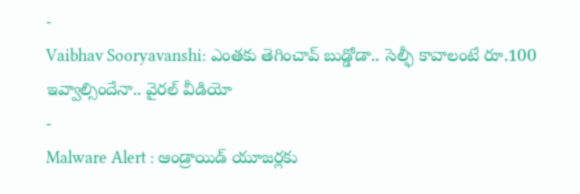-
Vaibhav Sooryavanshi: ఎంతకు తెగించావ్ బుడ్డోడా.. సెల్ఫీ కావాలంటే రూ.100 ఇవ్వాల్సిందేనా.. వైరల్ వీడియో
-
Malware Alert : ఆండ్రాయిడ్ యూజర్లకు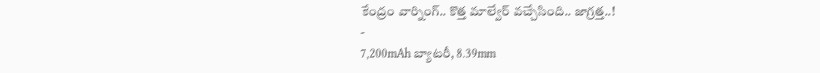కేంద్రం వార్నింగ్.. కొత్త మాల్వేర్ వచ్చేసింది.. జాగ్రత్త..!
-
7,200mAh బ్యాటరీ, 8.39mm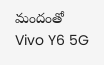మందంతో Vivo Y6 5G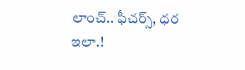లాంచ్.. ఫీచర్స్, ధర ఇలా.!